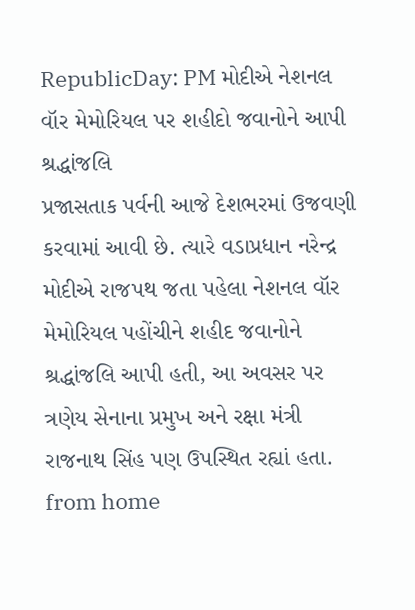RepublicDay: PM મોદીએ નેશનલ વૉર મેમોરિયલ પર શહીદો જવાનોને આપી શ્રદ્ધાંજલિ
પ્રજાસતાક પર્વની આજે દેશભરમાં ઉજવણી કરવામાં આવી છે. ત્યારે વડાપ્રધાન નરેન્દ્ર મોદીએ રાજપથ જતા પહેલા નેશનલ વૉર મેમોરિયલ પહોંચીને શહીદ જવાનોને શ્રદ્ધાંજલિ આપી હતી, આ અવસર પર ત્રણેય સેનાના પ્રમુખ અને રક્ષા મંત્રી રાજનાથ સિંહ પણ ઉપસ્થિત રહ્યાં હતા.
from home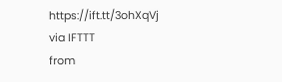https://ift.tt/3ohXqVj
via IFTTT
from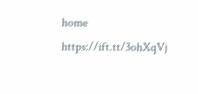home https://ift.tt/3ohXqVj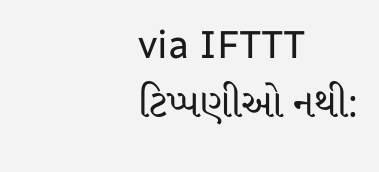via IFTTT
ટિપ્પણીઓ નથી: